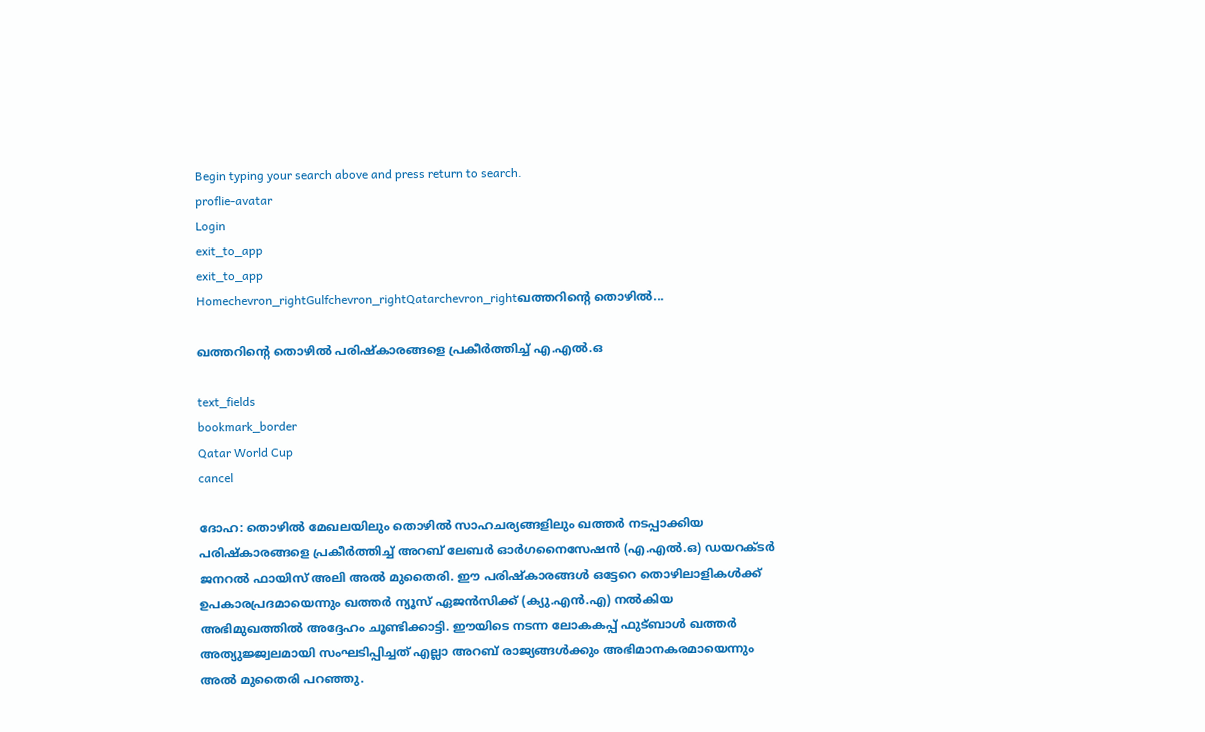Begin typing your search above and press return to search.
proflie-avatar
Login
exit_to_app
exit_to_app
Homechevron_rightGulfchevron_rightQatarchevron_rightഖത്തറിന്റെ തൊഴിൽ...

ഖത്തറിന്റെ തൊഴിൽ പരിഷ്കാരങ്ങളെ പ്രകീർത്തിച്ച് എ.എൽ.ഒ

text_fields
bookmark_border
Qatar World Cup
cancel

ദോഹ: തൊഴിൽ മേഖലയിലും തൊഴിൽ സാഹചര്യങ്ങളിലും ഖത്തർ നടപ്പാക്കിയ പരിഷ്കാരങ്ങളെ പ്രകീർത്തിച്ച് അറബ് ലേബർ ഓർഗനൈസേഷൻ (എ.എൽ.ഒ) ഡയറക്ടർ ജനറൽ ഫായിസ് അലി അൽ മുതൈരി. ഈ പരിഷ്കാരങ്ങൾ ഒട്ടേറെ തൊഴിലാളികൾക്ക് ഉപകാരപ്രദമായെന്നും ഖത്തർ ന്യൂസ് ഏജൻസിക്ക് (ക്യു.എൻ.എ) നൽകിയ അഭിമുഖത്തിൽ അദ്ദേഹം ചൂണ്ടിക്കാട്ടി. ഈയിടെ നടന്ന ലോകകപ്പ് ഫുട്ബാൾ ഖത്തർ അത്യുജ്ജ്വലമായി സംഘടിപ്പിച്ചത് എല്ലാ അറബ് രാജ്യങ്ങൾക്കും അഭിമാനകരമായെന്നും അൽ മുതൈരി പറഞ്ഞു.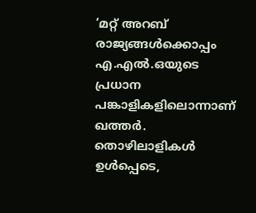‘മറ്റ് അറബ് രാജ്യങ്ങൾക്കൊപ്പം എ.എൽ.ഒയുടെ പ്രധാന പങ്കാളികളിലൊന്നാണ് ഖത്തർ. തൊഴിലാളികൾ ഉൾപ്പെടെ,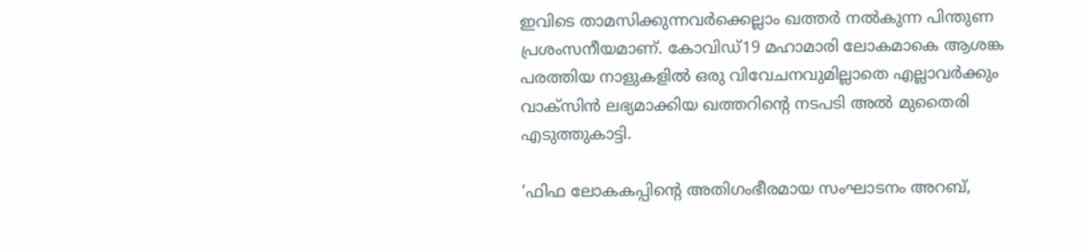ഇവിടെ താമസിക്കുന്നവർക്കെല്ലാം ഖത്തർ നൽകുന്ന പിന്തുണ പ്രശംസനീയമാണ്. കോവിഡ്19 മഹാമാരി ലോകമാകെ ആശങ്ക പരത്തിയ നാളുകളിൽ ഒരു വിവേചനവുമില്ലാതെ എല്ലാവർക്കും വാക്സിൻ ലഭ്യമാക്കിയ ഖത്തറിന്റെ നടപടി അൽ മുതൈരി എടുത്തുകാട്ടി.

‘ഫിഫ ലോകകപ്പിന്റെ അതിഗംഭീരമായ സംഘാടനം അറബ്,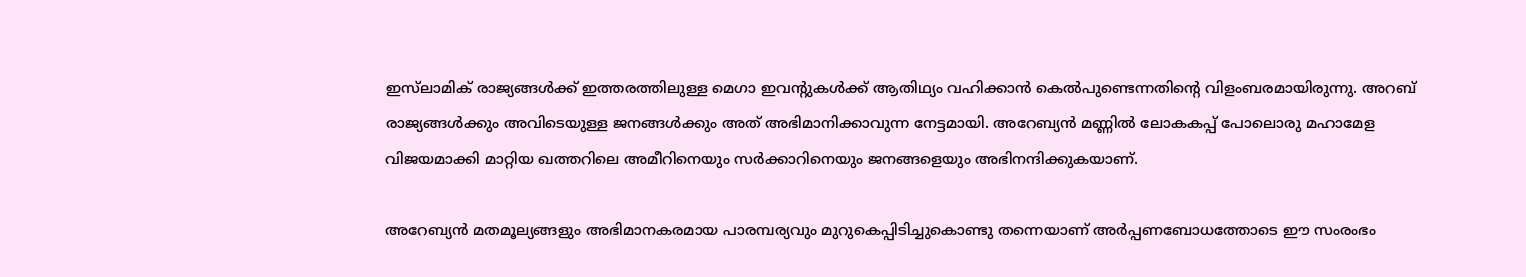ഇസ്‍ലാമിക് രാജ്യങ്ങൾക്ക് ഇത്തരത്തിലുള്ള മെഗാ ഇവന്റുകൾക്ക് ആതിഥ്യം വഹിക്കാൻ കെൽപുണ്ടെന്നതിന്റെ വിളംബരമായിരുന്നു. അറബ് രാജ്യങ്ങൾക്കും അവിടെയുള്ള ജനങ്ങൾക്കും അത് അഭിമാനിക്കാവുന്ന നേട്ടമായി. അറേബ്യൻ മണ്ണിൽ ലോകകപ്പ് പോലൊരു മഹാമേള വിജയമാക്കി മാറ്റിയ ഖത്തറിലെ അമീറിനെയും സർക്കാറിനെയും ജനങ്ങളെയും അഭിനന്ദിക്കുകയാണ്.

അറേബ്യൻ മതമൂല്യങ്ങളും അഭിമാനകരമായ പാരമ്പര്യവും മുറുകെപ്പിടിച്ചുകൊണ്ടു തന്നെയാണ് അർപ്പണബോധത്തോടെ ഈ സംരംഭം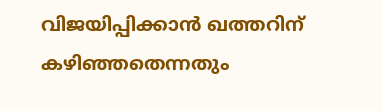വിജയിപ്പിക്കാൻ ഖത്തറിന് കഴിഞ്ഞതെന്നതും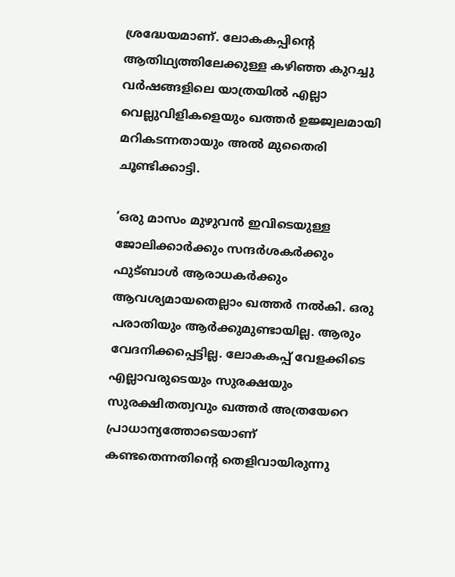ശ്രദ്ധേയമാണ്. ലോകകപ്പിന്റെ ആതിഥ്യത്തിലേക്കുള്ള കഴിഞ്ഞ കുറച്ചു വർഷങ്ങളിലെ യാത്രയിൽ എല്ലാ വെല്ലുവിളികളെയും ഖത്തർ ഉജ്ജ്വലമായി മറികടന്നതായും അൽ മുതൈരി ചൂണ്ടിക്കാട്ടി.

‘ഒരു മാസം മുഴുവൻ ഇവിടെയുള്ള ജോലിക്കാർക്കും സന്ദർശകർക്കും ഫുട്ബാൾ ആരാധകർക്കും ആവശ്യമായതെല്ലാം ഖത്തർ നൽകി. ഒരു പരാതിയും ആർക്കുമുണ്ടായില്ല. ആരും വേദനിക്കപ്പെട്ടില്ല. ലോകകപ്പ് വേളക്കിടെ എല്ലാവരുടെയും സുരക്ഷയും സുരക്ഷിതത്വവും ഖത്തർ അത്രയേറെ പ്രാധാന്യത്തോടെയാണ് കണ്ടതെന്നതിന്റെ തെളിവായിരുന്നു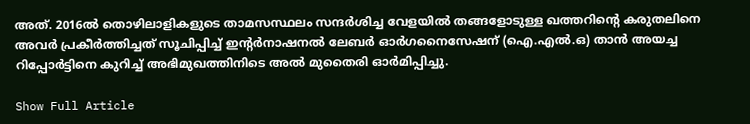അത്. 2016ൽ തൊഴിലാളികളുടെ താമസസ്ഥലം സന്ദർശിച്ച വേളയിൽ തങ്ങളോടുള്ള ഖത്തറിന്റെ കരുതലിനെ അവർ പ്രകീർത്തിച്ചത് സൂചിപ്പിച്ച് ഇന്റർനാഷനൽ ലേബർ ഓർഗനൈസേഷന് (ഐ.എൽ.ഒ) താൻ അയച്ച റിപ്പോർട്ടിനെ കുറിച്ച് അഭിമുഖത്തിനിടെ അൽ മുതൈരി ഓർമിപ്പിച്ചു.

Show Full Article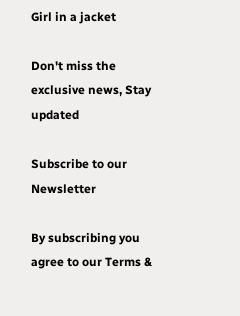Girl in a jacket

Don't miss the exclusive news, Stay updated

Subscribe to our Newsletter

By subscribing you agree to our Terms &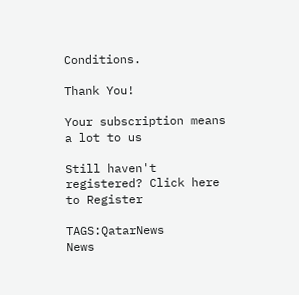Conditions.

Thank You!

Your subscription means a lot to us

Still haven't registered? Click here to Register

TAGS:QatarNews
News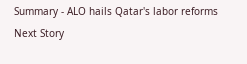Summary - ALO hails Qatar's labor reforms
Next Story